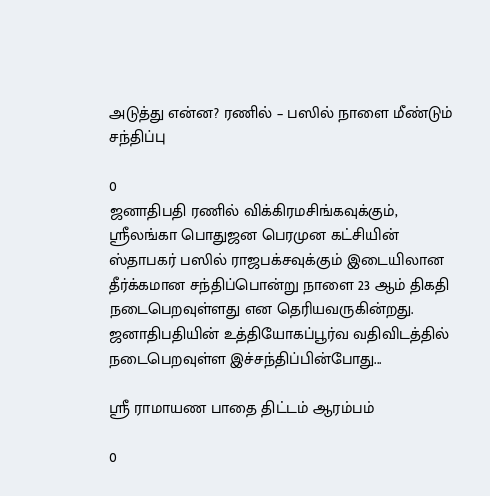அடுத்து என்ன? ரணில் – பஸில் நாளை மீண்டும் சந்திப்பு

0
ஜனாதிபதி ரணில் விக்கிரமசிங்கவுக்கும், ஸ்ரீலங்கா பொதுஜன பெரமுன கட்சியின் ஸ்தாபகர் பஸில் ராஜபக்சவுக்கும் இடையிலான தீர்க்கமான சந்திப்பொன்று நாளை 23 ஆம் திகதி நடைபெறவுள்ளது என தெரியவருகின்றது. ஜனாதிபதியின் உத்தியோகப்பூர்வ வதிவிடத்தில் நடைபெறவுள்ள இச்சந்திப்பின்போது...

ஸ்ரீ ராமாயண பாதை திட்டம் ஆரம்பம்

0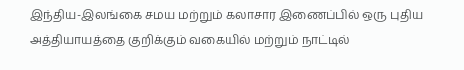இந்திய-இலங்கை சமய மற்றும் கலாசார இணைப்பில் ஒரு புதிய அத்தியாயத்தை குறிக்கும் வகையில் மற்றும் நாட்டில்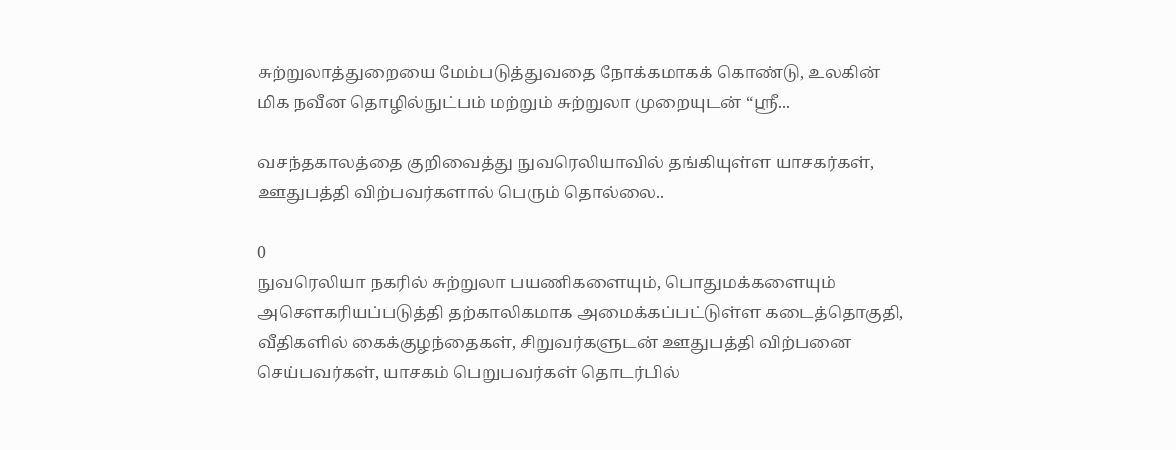சுற்றுலாத்துறையை மேம்படுத்துவதை நோக்கமாகக் கொண்டு, உலகின் மிக நவீன தொழில்நுட்பம் மற்றும் சுற்றுலா முறையுடன் “ஸ்ரீ...

வசந்தகாலத்தை குறிவைத்து நுவரெலியாவில் தங்கியுள்ள யாசகர்கள், ஊதுபத்தி விற்பவர்களால் பெரும் தொல்லை..

0
நுவரெலியா நகரில் சுற்றுலா பயணிகளையும், பொதுமக்களையும் அசௌகரியப்படுத்தி தற்காலிகமாக அமைக்கப்பட்டுள்ள கடைத்தொகுதி, வீதிகளில் கைக்குழந்தைகள், சிறுவர்களுடன் ஊதுபத்தி விற்பனை செய்பவர்கள், யாசகம் பெறுபவர்கள் தொடர்பில்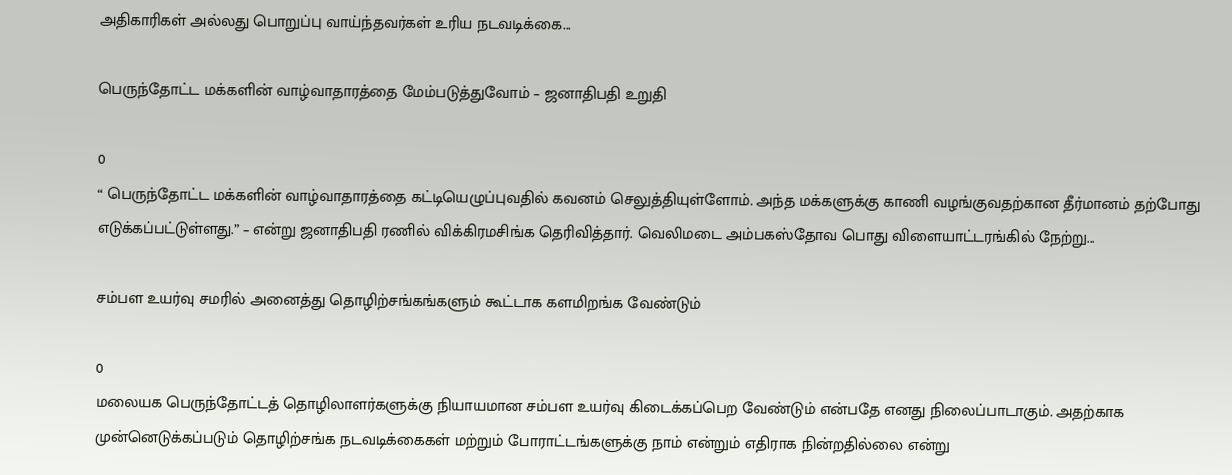அதிகாரிகள் அல்லது பொறுப்பு வாய்ந்தவர்கள் உரிய நடவடிக்கை...

பெருந்தோட்ட மக்களின் வாழ்வாதாரத்தை மேம்படுத்துவோம் – ஜனாதிபதி உறுதி

0
“ பெருந்தோட்ட மக்களின் வாழ்வாதாரத்தை கட்டியெழுப்புவதில் கவனம் செலுத்தியுள்ளோம். அந்த மக்களுக்கு காணி வழங்குவதற்கான தீர்மானம் தற்போது எடுக்கப்பட்டுள்ளது.” – என்று ஜனாதிபதி ரணில் விக்கிரமசிங்க தெரிவித்தார். வெலிமடை அம்பகஸ்தோவ பொது விளையாட்டரங்கில் நேற்று...

சம்பள உயர்வு சமரில் அனைத்து தொழிற்சங்கங்களும் கூட்டாக களமிறங்க வேண்டும்

0
மலையக பெருந்தோட்டத் தொழிலாளர்களுக்கு நியாயமான சம்பள உயர்வு கிடைக்கப்பெற வேண்டும் என்பதே எனது நிலைப்பாடாகும். அதற்காக முன்னெடுக்கப்படும் தொழிற்சங்க நடவடிக்கைகள் மற்றும் போராட்டங்களுக்கு நாம் என்றும் எதிராக நின்றதில்லை என்று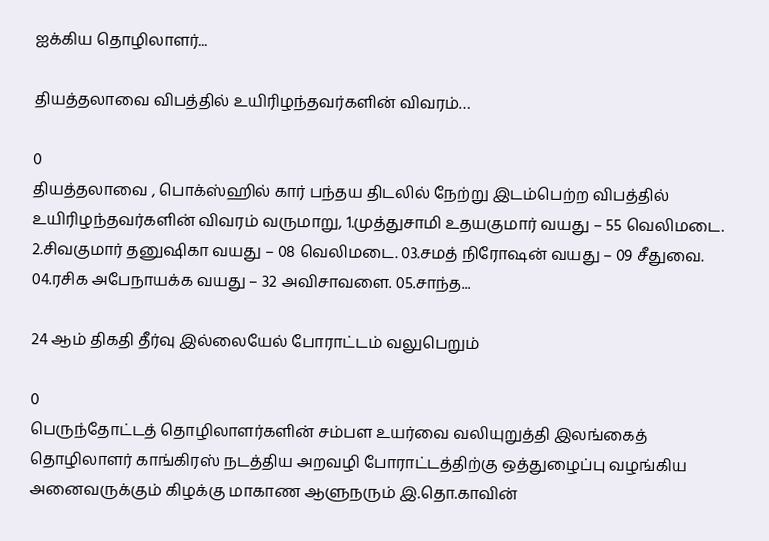ஐக்கிய தொழிலாளர்...

தியத்தலாவை விபத்தில் உயிரிழந்தவர்களின் விவரம்…

0
தியத்தலாவை , பொக்ஸ்ஹில் கார் பந்தய திடலில் நேற்று இடம்பெற்ற விபத்தில் உயிரிழந்தவர்களின் விவரம் வருமாறு, 1.முத்துசாமி உதயகுமார் வயது – 55 வெலிமடை. 2.சிவகுமார் தனுஷிகா வயது – 08 வெலிமடை. 03.சமத் நிரோஷன் வயது – 09 சீதுவை. 04.ரசிக அபேநாயக்க வயது – 32 அவிசாவளை. 05.சாந்த...

24 ஆம் திகதி தீர்வு இல்லையேல் போராட்டம் வலுபெறும்

0
பெருந்தோட்டத் தொழிலாளர்களின் சம்பள உயர்வை வலியுறுத்தி இலங்கைத் தொழிலாளர் காங்கிரஸ் நடத்திய அறவழி போராட்டத்திற்கு ஒத்துழைப்பு வழங்கிய அனைவருக்கும் கிழக்கு மாகாண ஆளுநரும் இ.தொ.காவின்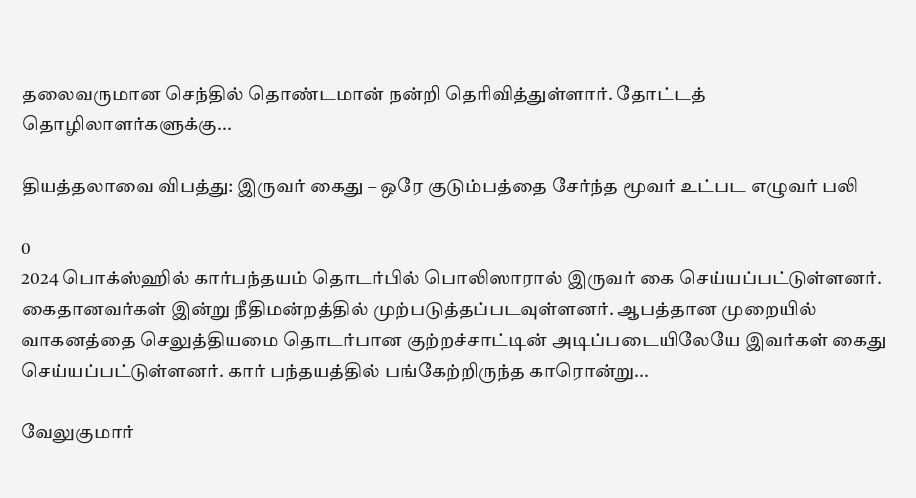தலைவருமான செந்தில் தொண்டமான் நன்றி தெரிவித்துள்ளார். தோட்டத் தொழிலாளர்களுக்கு...

தியத்தலாவை விபத்து: இருவர் கைது – ஒரே குடும்பத்தை சேர்ந்த மூவர் உட்பட எழுவர் பலி

0
2024 பொக்ஸ்ஹில் கார்பந்தயம் தொடர்பில் பொலிஸாரால் இருவர் கை செய்யப்பட்டுள்ளனர். கைதானவர்கள் இன்று நீதிமன்றத்தில் முற்படுத்தப்படவுள்ளனர். ஆபத்தான முறையில் வாகனத்தை செலுத்தியமை தொடர்பான குற்றச்சாட்டின் அடிப்படையிலேயே இவர்கள் கைது செய்யப்பட்டுள்ளனர். கார் பந்தயத்தில் பங்கேற்றிருந்த காரொன்று...

வேலுகுமார்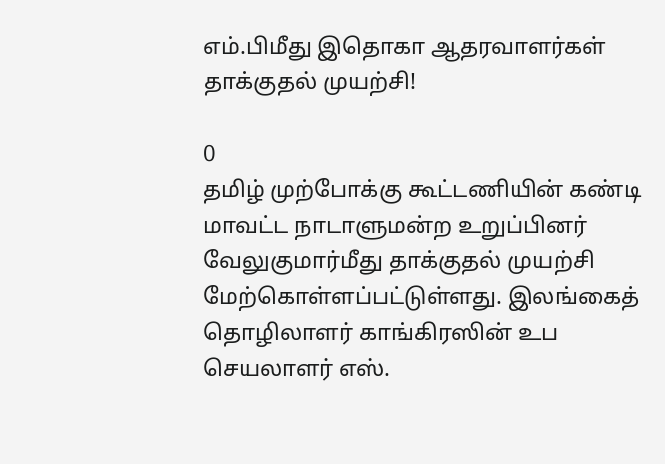எம்.பிமீது இதொகா ஆதரவாளர்கள் தாக்குதல் முயற்சி!

0
தமிழ் முற்போக்கு கூட்டணியின் கண்டி மாவட்ட நாடாளுமன்ற உறுப்பினர் வேலுகுமார்மீது தாக்குதல் முயற்சி மேற்கொள்ளப்பட்டுள்ளது. இலங்கைத் தொழிலாளர் காங்கிரஸின் உப செயலாளர் எஸ்.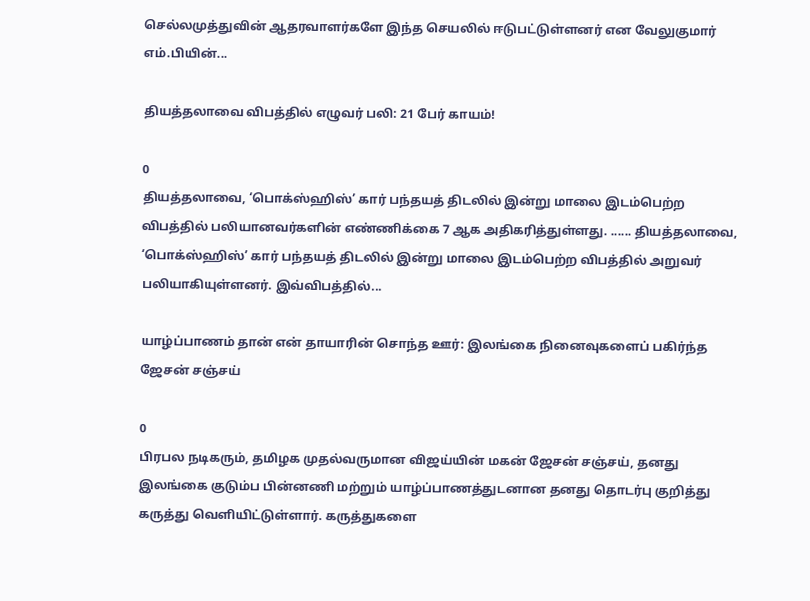செல்லமுத்துவின் ஆதரவாளர்களே இந்த செயலில் ஈடுபட்டுள்ளனர் என வேலுகுமார் எம்.பியின்...

தியத்தலாவை விபத்தில் எழுவர் பலி: 21 பேர் காயம்!

0
தியத்தலாவை, ‘பொக்ஸ்ஹிஸ்’ கார் பந்தயத் திடலில் இன்று மாலை இடம்பெற்ற விபத்தில் பலியானவர்களின் எண்ணிக்கை 7 ஆக அதிகரித்துள்ளது. ...... தியத்தலாவை, ‘பொக்ஸ்ஹிஸ்’ கார் பந்தயத் திடலில் இன்று மாலை இடம்பெற்ற விபத்தில் அறுவர் பலியாகியுள்ளனர். இவ்விபத்தில்...

யாழ்ப்பாணம் தான் என் தாயாரின் சொந்த ஊர்: இலங்கை நினைவுகளைப் பகிர்ந்த ஜேசன் சஞ்சய்

0
பிரபல நடிகரும், தமிழக முதல்வருமான விஜய்யின் மகன் ஜேசன் சஞ்சய், தனது இலங்கை குடும்ப பின்னணி மற்றும் யாழ்ப்பாணத்துடனான தனது தொடர்பு குறித்து கருத்து வெளியிட்டுள்ளார். கருத்துகளை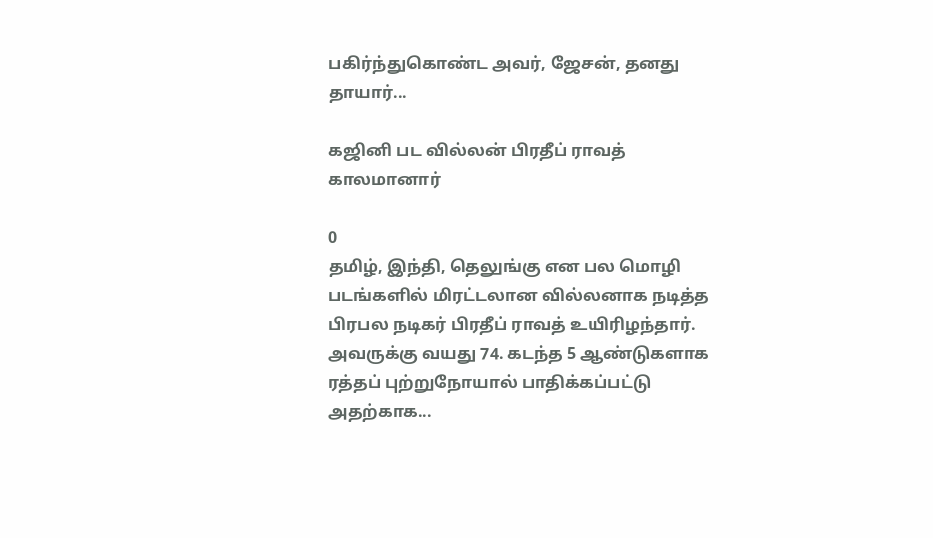பகிர்ந்துகொண்ட அவர், ஜேசன், தனது தாயார்...

கஜினி பட வில்லன் பிரதீப் ராவத் காலமானார்

0
தமிழ், இந்தி, தெலுங்கு என பல மொழி படங்களில் மிரட்டலான வில்லனாக நடித்த பிரபல நடிகர் பிரதீப் ராவத் உயிரிழந்தார். அவருக்கு வயது 74. கடந்த 5 ஆண்டுகளாக ரத்தப் புற்றுநோயால் பாதிக்கப்பட்டு அதற்காக...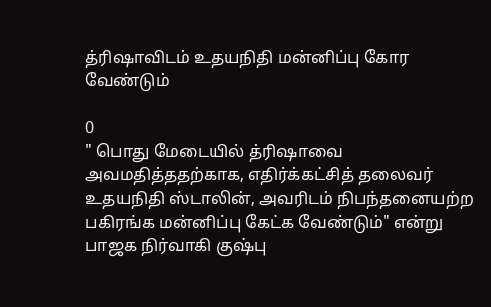த்ரிஷாவிடம் உதயநிதி மன்னிப்பு கோர வேண்டும்

0
" பொது மேடையில் த்ரிஷாவை அவமதித்ததற்காக, எதிர்க்கட்சித் தலைவர் உதயநிதி ஸ்டாலின், அவரிடம் நிபந்தனையற்ற பகிரங்க மன்னிப்பு கேட்க வேண்டும்" என்று பாஜக நிர்வாகி குஷ்பு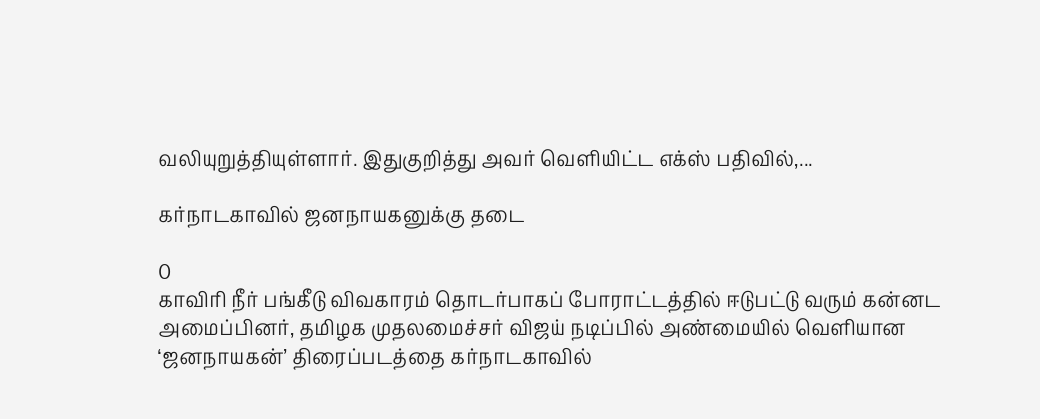வலியுறுத்தியுள்ளார். இதுகுறித்து அவர் வெளியிட்ட எக்ஸ் பதிவில்,...

கர்நாடகாவில் ஜனநாயகனுக்கு தடை

0
காவிரி நீர் பங்கீடு விவகாரம் தொடர்பாகப் போராட்டத்தில் ஈடுபட்டு வரும் கன்னட அமைப்பினர், தமிழக முதலமைச்சர் விஜய் நடிப்பில் அண்மையில் வெளியான ‘ஜனநாயகன்’ திரைப்படத்தை கர்நாடகாவில்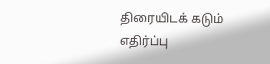திரையிடக் கடும் எதிர்ப்பு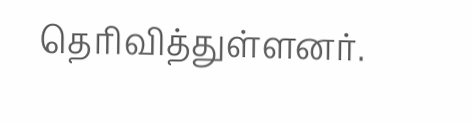தெரிவித்துள்ளனர்.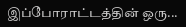இப்போராட்டத்தின் ஒரு...